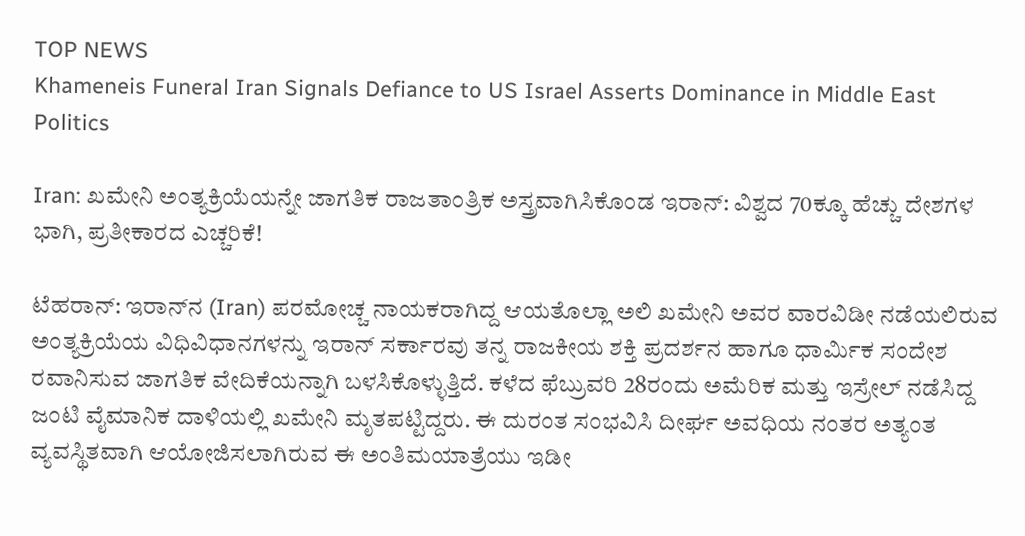TOP NEWS
Khameneis Funeral Iran Signals Defiance to US Israel Asserts Dominance in Middle East Politics

Iran: ಖಮೇನಿ ಅಂತ್ಯಕ್ರಿಯೆಯನ್ನೇ ಜಾಗತಿಕ ರಾಜತಾಂತ್ರಿಕ ಅಸ್ತ್ರವಾಗಿಸಿಕೊಂಡ ಇರಾನ್: ವಿಶ್ವದ 70ಕ್ಕೂ ಹೆಚ್ಚು ದೇಶಗಳ ಭಾಗಿ, ಪ್ರತೀಕಾರದ ಎಚ್ಚರಿಕೆ!

ಟೆಹರಾನ್: ಇರಾನ್‌ನ (Iran) ಪರಮೋಚ್ಚ ನಾಯಕರಾಗಿದ್ದ ಆಯತೊಲ್ಲಾ ಅಲಿ ಖಮೇನಿ ಅವರ ವಾರವಿಡೀ ನಡೆಯಲಿರುವ ಅಂತ್ಯಕ್ರಿಯೆಯ ವಿಧಿವಿಧಾನಗಳನ್ನು ಇರಾನ್ ಸರ್ಕಾರವು ತನ್ನ ರಾಜಕೀಯ ಶಕ್ತಿ ಪ್ರದರ್ಶನ ಹಾಗೂ ಧಾರ್ಮಿಕ ಸಂದೇಶ ರವಾನಿಸುವ ಜಾಗತಿಕ ವೇದಿಕೆಯನ್ನಾಗಿ ಬಳಸಿಕೊಳ್ಳುತ್ತಿದೆ. ಕಳೆದ ಫೆಬ್ರುವರಿ 28ರಂದು ಅಮೆರಿಕ ಮತ್ತು ಇಸ್ರೇಲ್ ನಡೆಸಿದ್ದ ಜಂಟಿ ವೈಮಾನಿಕ ದಾಳಿಯಲ್ಲಿ ಖಮೇನಿ ಮೃತಪಟ್ಟಿದ್ದರು. ಈ ದುರಂತ ಸಂಭವಿಸಿ ದೀರ್ಘ ಅವಧಿಯ ನಂತರ ಅತ್ಯಂತ ವ್ಯವಸ್ಥಿತವಾಗಿ ಆಯೋಜಿಸಲಾಗಿರುವ ಈ ಅಂತಿಮಯಾತ್ರೆಯು ಇಡೀ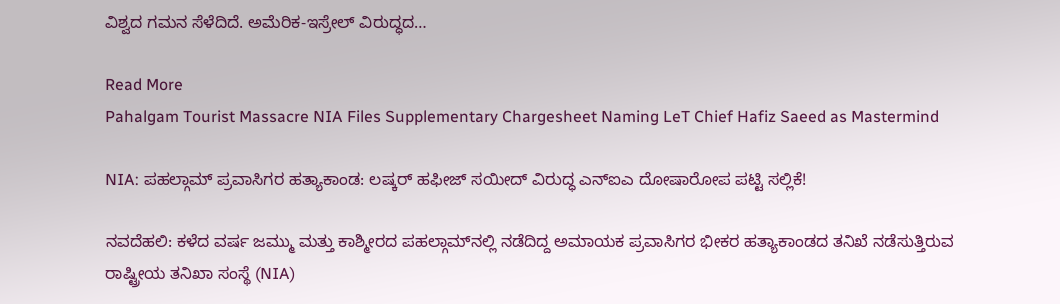ವಿಶ್ವದ ಗಮನ ಸೆಳೆದಿದೆ. ಅಮೆರಿಕ-ಇಸ್ರೇಲ್ ವಿರುದ್ಧದ…

Read More
Pahalgam Tourist Massacre NIA Files Supplementary Chargesheet Naming LeT Chief Hafiz Saeed as Mastermind

NIA: ಪಹಲ್ಗಾಮ್ ಪ್ರವಾಸಿಗರ ಹತ್ಯಾಕಾಂಡ: ಲಷ್ಕರ್ ಹಫೀಜ್ ಸಯೀದ್ ವಿರುದ್ಧ ಎನ್‌ಐಎ ದೋಷಾರೋಪ ಪಟ್ಟಿ ಸಲ್ಲಿಕೆ!

ನವದೆಹಲಿ: ಕಳೆದ ವರ್ಷ ಜಮ್ಮು ಮತ್ತು ಕಾಶ್ಮೀರದ ಪಹಲ್ಗಾಮ್‌ನಲ್ಲಿ ನಡೆದಿದ್ದ ಅಮಾಯಕ ಪ್ರವಾಸಿಗರ ಭೀಕರ ಹತ್ಯಾಕಾಂಡದ ತನಿಖೆ ನಡೆಸುತ್ತಿರುವ ರಾಷ್ಟ್ರೀಯ ತನಿಖಾ ಸಂಸ್ಥೆ (NIA)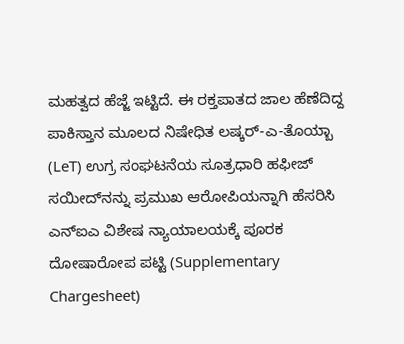ಮಹತ್ವದ ಹೆಜ್ಜೆ ಇಟ್ಟಿದೆ. ಈ ರಕ್ತಪಾತದ ಜಾಲ ಹೆಣೆದಿದ್ದ ಪಾಕಿಸ್ತಾನ ಮೂಲದ ನಿಷೇಧಿತ ಲಷ್ಕರ್-ಎ-ತೊಯ್ಬಾ (LeT) ಉಗ್ರ ಸಂಘಟನೆಯ ಸೂತ್ರಧಾರಿ ಹಫೀಜ್ ಸಯೀದ್‌ನನ್ನು ಪ್ರಮುಖ ಆರೋಪಿಯನ್ನಾಗಿ ಹೆಸರಿಸಿ ಎನ್‌ಐಎ ವಿಶೇಷ ನ್ಯಾಯಾಲಯಕ್ಕೆ ಪೂರಕ ದೋಷಾರೋಪ ಪಟ್ಟಿ (Supplementary Chargesheet)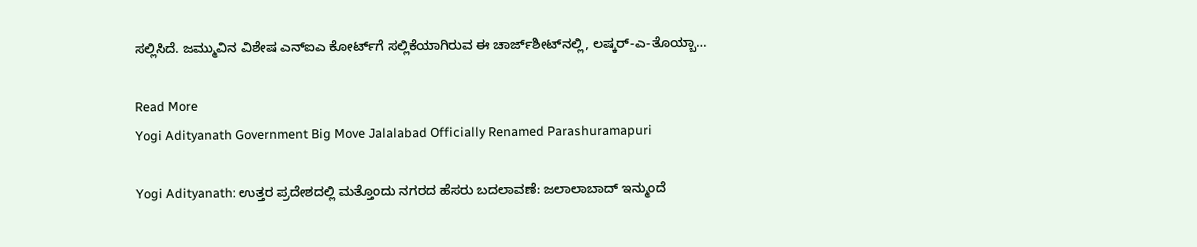ಸಲ್ಲಿಸಿದೆ. ಜಮ್ಮುವಿನ ವಿಶೇಷ ಎನ್‌ಐಎ ಕೋರ್ಟ್‌ಗೆ ಸಲ್ಲಿಕೆಯಾಗಿರುವ ಈ ಚಾರ್ಜ್‌ಶೀಟ್‌ನಲ್ಲಿ, ಲಷ್ಕರ್-ಎ-ತೊಯ್ಬಾ…

Read More
Yogi Adityanath Government Big Move Jalalabad Officially Renamed Parashuramapuri

Yogi Adityanath: ಉತ್ತರ ಪ್ರದೇಶದಲ್ಲಿ ಮತ್ತೊಂದು ನಗರದ ಹೆಸರು ಬದಲಾವಣೆ: ಜಲಾಲಾಬಾದ್ ಇನ್ಮುಂದೆ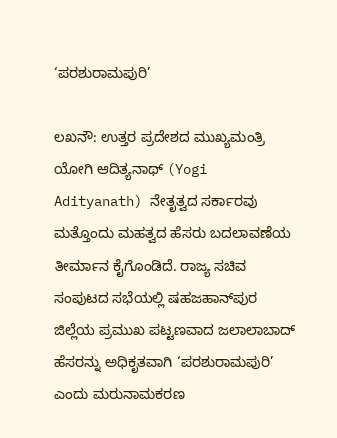‘ಪರಶುರಾಮಪುರಿ’

ಲಖನೌ: ಉತ್ತರ ಪ್ರದೇಶದ ಮುಖ್ಯಮಂತ್ರಿ ಯೋಗಿ ಆದಿತ್ಯನಾಥ್ (Yogi Adityanath) ನೇತೃತ್ವದ ಸರ್ಕಾರವು ಮತ್ತೊಂದು ಮಹತ್ವದ ಹೆಸರು ಬದಲಾವಣೆಯ ತೀರ್ಮಾನ ಕೈಗೊಂಡಿದೆ. ರಾಜ್ಯ ಸಚಿವ ಸಂಪುಟದ ಸಭೆಯಲ್ಲಿ ಷಹಜಹಾನ್‌ಪುರ ಜಿಲ್ಲೆಯ ಪ್ರಮುಖ ಪಟ್ಟಣವಾದ ಜಲಾಲಾಬಾದ್ ಹೆಸರನ್ನು ಅಧಿಕೃತವಾಗಿ ‘ಪರಶುರಾಮಪುರಿ’ ಎಂದು ಮರುನಾಮಕರಣ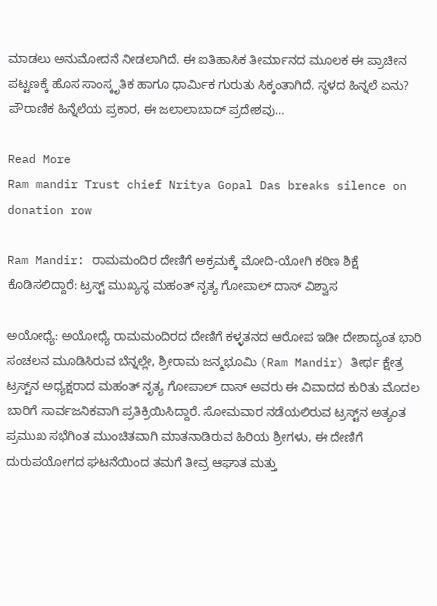ಮಾಡಲು ಅನುಮೋದನೆ ನೀಡಲಾಗಿದೆ. ಈ ಐತಿಹಾಸಿಕ ತೀರ್ಮಾನದ ಮೂಲಕ ಈ ಪ್ರಾಚೀನ ಪಟ್ಟಣಕ್ಕೆ ಹೊಸ ಸಾಂಸ್ಕೃತಿಕ ಹಾಗೂ ಧಾರ್ಮಿಕ ಗುರುತು ಸಿಕ್ಕಂತಾಗಿದೆ. ಸ್ಥಳದ ಹಿನ್ನಲೆ ಏನು? ಪೌರಾಣಿಕ ಹಿನ್ನೆಲೆಯ ಪ್ರಕಾರ, ಈ ಜಲಾಲಾಬಾದ್ ಪ್ರದೇಶವು…

Read More
Ram mandir Trust chief Nritya Gopal Das breaks silence on donation row

Ram Mandir: ರಾಮಮಂದಿರ ದೇಣಿಗೆ ಅಕ್ರಮಕ್ಕೆ ಮೋದಿ-ಯೋಗಿ ಕಠಿಣ ಶಿಕ್ಷೆ ಕೊಡಿಸಲಿದ್ದಾರೆ: ಟ್ರಸ್ಟ್ ಮುಖ್ಯಸ್ಥ ಮಹಂತ್ ನೃತ್ಯ ಗೋಪಾಲ್ ದಾಸ್ ವಿಶ್ವಾಸ

ಅಯೋಧ್ಯೆ: ಅಯೋಧ್ಯೆ ರಾಮಮಂದಿರದ ದೇಣಿಗೆ ಕಳ್ಳತನದ ಆರೋಪ ಇಡೀ ದೇಶಾದ್ಯಂತ ಭಾರಿ ಸಂಚಲನ ಮೂಡಿಸಿರುವ ಬೆನ್ನಲ್ಲೇ, ಶ್ರೀರಾಮ ಜನ್ಮಭೂಮಿ (Ram Mandir) ತೀರ್ಥ ಕ್ಷೇತ್ರ ಟ್ರಸ್ಟ್‌ನ ಅಧ್ಯಕ್ಷರಾದ ಮಹಂತ್ ನೃತ್ಯ ಗೋಪಾಲ್ ದಾಸ್ ಅವರು ಈ ವಿವಾದದ ಕುರಿತು ಮೊದಲ ಬಾರಿಗೆ ಸಾರ್ವಜನಿಕವಾಗಿ ಪ್ರತಿಕ್ರಿಯಿಸಿದ್ದಾರೆ. ಸೋಮವಾರ ನಡೆಯಲಿರುವ ಟ್ರಸ್ಟ್‌ನ ಅತ್ಯಂತ ಪ್ರಮುಖ ಸಭೆಗಿಂತ ಮುಂಚಿತವಾಗಿ ಮಾತನಾಡಿರುವ ಹಿರಿಯ ಶ್ರೀಗಳು, ಈ ದೇಣಿಗೆ ದುರುಪಯೋಗದ ಘಟನೆಯಿಂದ ತಮಗೆ ತೀವ್ರ ಆಘಾತ ಮತ್ತು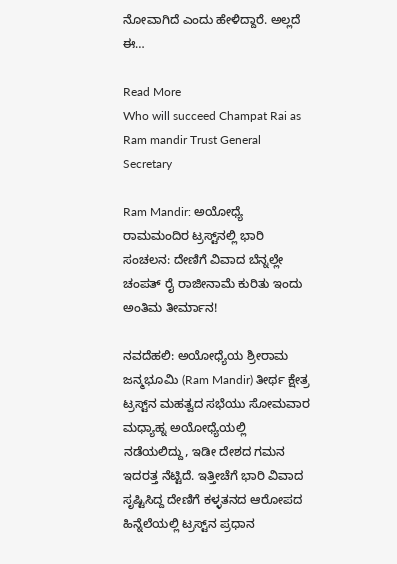ನೋವಾಗಿದೆ ಎಂದು ಹೇಳಿದ್ದಾರೆ. ಅಲ್ಲದೆ ಈ…

Read More
Who will succeed Champat Rai as Ram mandir Trust General Secretary

Ram Mandir: ಅಯೋಧ್ಯೆ ರಾಮಮಂದಿರ ಟ್ರಸ್ಟ್‌ನಲ್ಲಿ ಭಾರಿ ಸಂಚಲನ: ದೇಣಿಗೆ ವಿವಾದ ಬೆನ್ನಲ್ಲೇ ಚಂಪತ್ ರೈ ರಾಜೀನಾಮೆ ಕುರಿತು ಇಂದು ಅಂತಿಮ ತೀರ್ಮಾನ!

ನವದೆಹಲಿ: ಅಯೋಧ್ಯೆಯ ಶ್ರೀರಾಮ ಜನ್ಮಭೂಮಿ (Ram Mandir) ತೀರ್ಥ ಕ್ಷೇತ್ರ ಟ್ರಸ್ಟ್‌ನ ಮಹತ್ವದ ಸಭೆಯು ಸೋಮವಾರ ಮಧ್ಯಾಹ್ನ ಅಯೋಧ್ಯೆಯಲ್ಲಿ ನಡೆಯಲಿದ್ದು, ಇಡೀ ದೇಶದ ಗಮನ ಇದರತ್ತ ನೆಟ್ಟಿದೆ. ಇತ್ತೀಚೆಗೆ ಭಾರಿ ವಿವಾದ ಸೃಷ್ಟಿಸಿದ್ದ ದೇಣಿಗೆ ಕಳ್ಳತನದ ಆರೋಪದ ಹಿನ್ನೆಲೆಯಲ್ಲಿ ಟ್ರಸ್ಟ್‌ನ ಪ್ರಧಾನ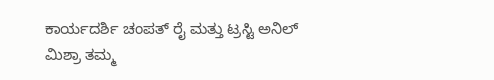ಕಾರ್ಯದರ್ಶಿ ಚಂಪತ್ ರೈ ಮತ್ತು ಟ್ರಸ್ಟಿ ಅನಿಲ್ ಮಿಶ್ರಾ ತಮ್ಮ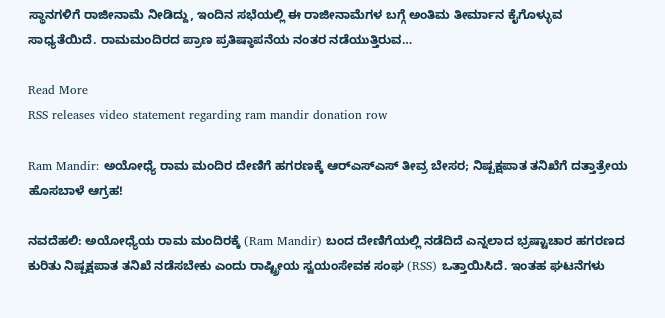ಸ್ಥಾನಗಳಿಗೆ ರಾಜೀನಾಮೆ ನೀಡಿದ್ದು, ಇಂದಿನ ಸಭೆಯಲ್ಲಿ ಈ ರಾಜೀನಾಮೆಗಳ ಬಗ್ಗೆ ಅಂತಿಮ ತೀರ್ಮಾನ ಕೈಗೊಳ್ಳುವ ಸಾಧ್ಯತೆಯಿದೆ. ರಾಮಮಂದಿರದ ಪ್ರಾಣ ಪ್ರತಿಷ್ಠಾಪನೆಯ ನಂತರ ನಡೆಯುತ್ತಿರುವ…

Read More
RSS releases video statement regarding ram mandir donation row

Ram Mandir: ಅಯೋಧ್ಯೆ ರಾಮ ಮಂದಿರ ದೇಣಿಗೆ ಹಗರಣಕ್ಕೆ ಆರ್‌ಎಸ್‌ಎಸ್ ತೀವ್ರ ಬೇಸರ; ನಿಷ್ಪಕ್ಷಪಾತ ತನಿಖೆಗೆ ದತ್ತಾತ್ರೇಯ ಹೊಸಬಾಳೆ ಆಗ್ರಹ!

ನವದೆಹಲಿ: ಅಯೋಧ್ಯೆಯ ರಾಮ ಮಂದಿರಕ್ಕೆ (Ram Mandir) ಬಂದ ದೇಣಿಗೆಯಲ್ಲಿ ನಡೆದಿದೆ ಎನ್ನಲಾದ ಭ್ರಷ್ಟಾಚಾರ ಹಗರಣದ ಕುರಿತು ನಿಷ್ಪಕ್ಷಪಾತ ತನಿಖೆ ನಡೆಸಬೇಕು ಎಂದು ರಾಷ್ಟ್ರೀಯ ಸ್ವಯಂಸೇವಕ ಸಂಘ (RSS) ಒತ್ತಾಯಿಸಿದೆ. ಇಂತಹ ಘಟನೆಗಳು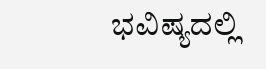ಭವಿಷ್ಯದಲ್ಲಿ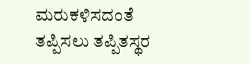ಮರುಕಳಿಸದಂತೆ ತಪ್ಪಿಸಲು ತಪ್ಪಿತಸ್ಥರ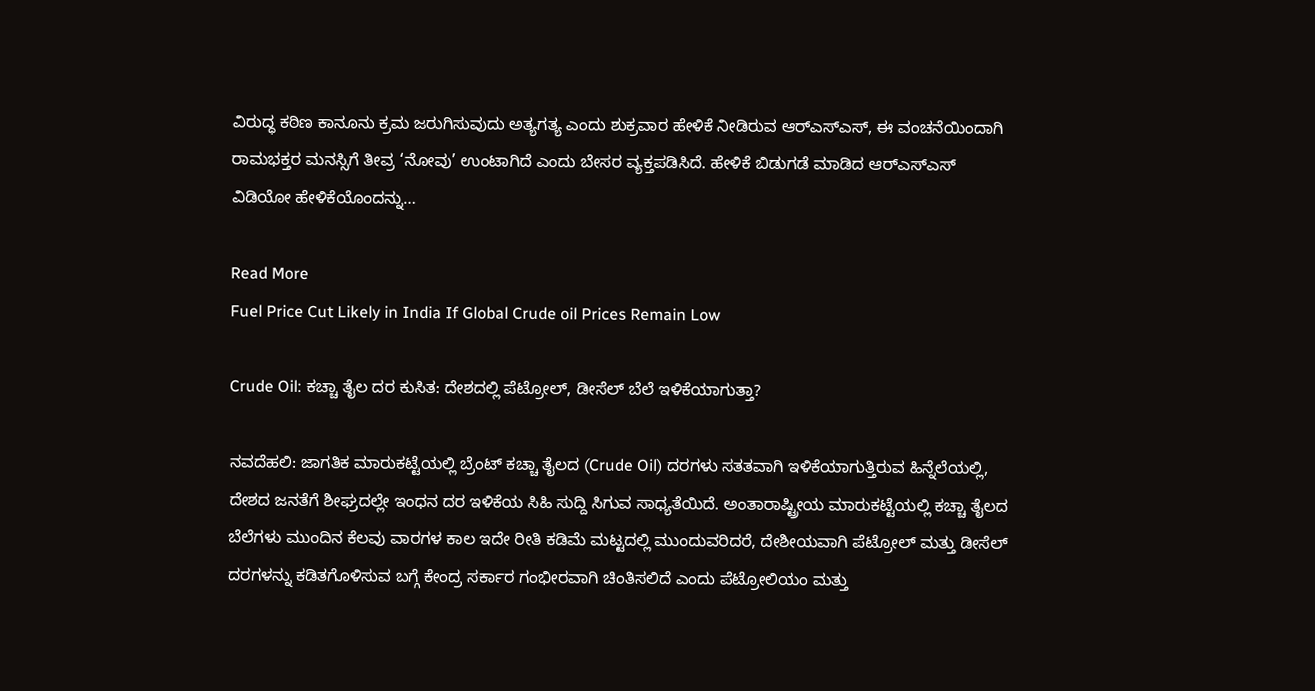ವಿರುದ್ಧ ಕಠಿಣ ಕಾನೂನು ಕ್ರಮ ಜರುಗಿಸುವುದು ಅತ್ಯಗತ್ಯ ಎಂದು ಶುಕ್ರವಾರ ಹೇಳಿಕೆ ನೀಡಿರುವ ಆರ್‌ಎಸ್‌ಎಸ್, ಈ ವಂಚನೆಯಿಂದಾಗಿ ರಾಮಭಕ್ತರ ಮನಸ್ಸಿಗೆ ತೀವ್ರ ‘ನೋವು’ ಉಂಟಾಗಿದೆ ಎಂದು ಬೇಸರ ವ್ಯಕ್ತಪಡಿಸಿದೆ. ಹೇಳಿಕೆ ಬಿಡುಗಡೆ ಮಾಡಿದ ಆರ್‌ಎಸ್‌ಎಸ್‌ ವಿಡಿಯೋ ಹೇಳಿಕೆಯೊಂದನ್ನು…

Read More
Fuel Price Cut Likely in India If Global Crude oil Prices Remain Low

Crude Oil: ಕಚ್ಚಾ ತೈಲ ದರ ಕುಸಿತ: ದೇಶದಲ್ಲಿ ಪೆಟ್ರೋಲ್, ಡೀಸೆಲ್ ಬೆಲೆ ಇಳಿಕೆಯಾಗುತ್ತಾ?

ನವದೆಹಲಿ: ಜಾಗತಿಕ ಮಾರುಕಟ್ಟೆಯಲ್ಲಿ ಬ್ರೆಂಟ್ ಕಚ್ಚಾ ತೈಲದ (Crude Oil) ದರಗಳು ಸತತವಾಗಿ ಇಳಿಕೆಯಾಗುತ್ತಿರುವ ಹಿನ್ನೆಲೆಯಲ್ಲಿ, ದೇಶದ ಜನತೆಗೆ ಶೀಘ್ರದಲ್ಲೇ ಇಂಧನ ದರ ಇಳಿಕೆಯ ಸಿಹಿ ಸುದ್ದಿ ಸಿಗುವ ಸಾಧ್ಯತೆಯಿದೆ. ಅಂತಾರಾಷ್ಟ್ರೀಯ ಮಾರುಕಟ್ಟೆಯಲ್ಲಿ ಕಚ್ಚಾ ತೈಲದ ಬೆಲೆಗಳು ಮುಂದಿನ ಕೆಲವು ವಾರಗಳ ಕಾಲ ಇದೇ ರೀತಿ ಕಡಿಮೆ ಮಟ್ಟದಲ್ಲಿ ಮುಂದುವರಿದರೆ, ದೇಶೀಯವಾಗಿ ಪೆಟ್ರೋಲ್ ಮತ್ತು ಡೀಸೆಲ್ ದರಗಳನ್ನು ಕಡಿತಗೊಳಿಸುವ ಬಗ್ಗೆ ಕೇಂದ್ರ ಸರ್ಕಾರ ಗಂಭೀರವಾಗಿ ಚಿಂತಿಸಲಿದೆ ಎಂದು ಪೆಟ್ರೋಲಿಯಂ ಮತ್ತು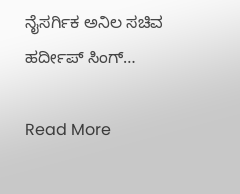ನೈಸರ್ಗಿಕ ಅನಿಲ ಸಚಿವ ಹರ್ದೀಪ್ ಸಿಂಗ್…

Read More